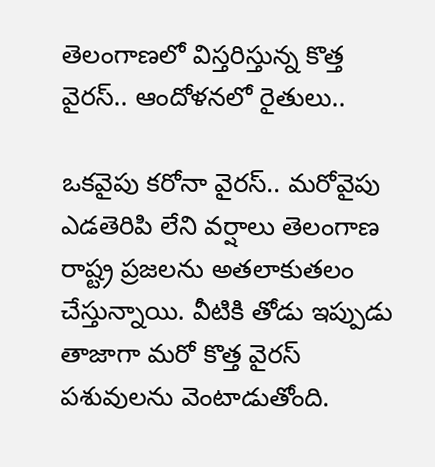తెలంగాణలో విస్తరిస్తున్న కొత్త వైరస్.. ఆందోళనలో రైతులు..

ఒకవైపు కరోనా వైరస్.. మరోవైపు ఎడతెరిపి లేని వర్షాలు తెలంగాణ రాష్ట్ర ప్రజలను అతలాకుతలం చేస్తున్నాయి. వీటికి తోడు ఇప్పుడు తాజాగా మరో కొత్త వైరస్ పశువులను వెంటాడుతోంది.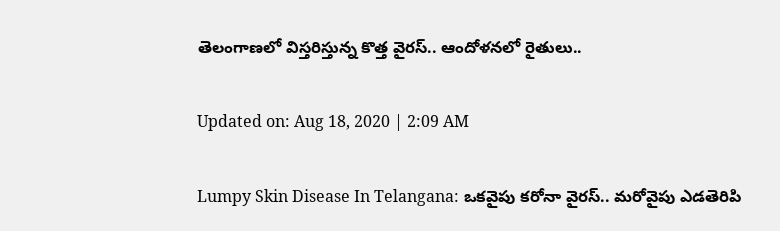తెలంగాణలో విస్తరిస్తున్న కొత్త వైరస్.. ఆందోళనలో రైతులు..

Updated on: Aug 18, 2020 | 2:09 AM

Lumpy Skin Disease In Telangana: ఒకవైపు కరోనా వైరస్.. మరోవైపు ఎడతెరిపి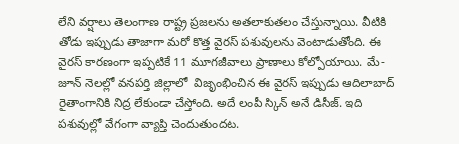లేని వర్షాలు తెలంగాణ రాష్ట్ర ప్రజలను అతలాకుతలం చేస్తున్నాయి. వీటికి తోడు ఇప్పుడు తాజాగా మరో కొత్త వైరస్ పశువులను వెంటాడుతోంది. ఈ వైరస్ కారణంగా ఇప్పటికే 11 మూగజీవాలు ప్రాణాలు కోల్పోయాయి. మే-జూన్ నెలల్లో వనపర్తి జిల్లాలో  విజృంభించిన ఈ వైరస్ ఇప్పుడు ఆదిలాబాద్ రైతాంగానికి నిద్ర లేకుండా చేస్తోంది. అదే లంపీ స్కిన్ అనే డిసీజ్. ఇది పశువుల్లో వేగంగా వ్యాప్తి చెందుతుందట.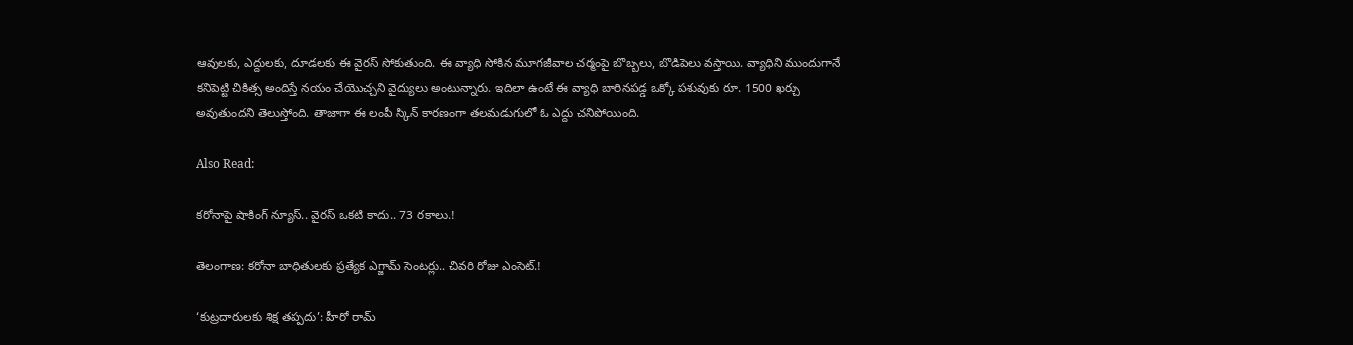ఆవులకు, ఎద్దులకు, దూడలకు ఈ వైరస్ సోకుతుంది. ఈ వ్యాధి సోకిన మూగజీవాల చర్మంపై బొబ్బలు, బొడిపెలు వస్తాయి. వ్యాధిని ముందుగానే కనిపెట్టి చికిత్స అందిస్తే నయం చేయొచ్చని వైద్యులు అంటున్నారు. ఇదిలా ఉంటే ఈ వ్యాధి బారినపడ్డ ఒక్కో పశువుకు రూ. 1500 ఖర్చు అవుతుందని తెలుస్తోంది. తాజాగా ఈ లంపీ స్కిన్ కారణంగా తలమడుగులో ఓ ఎద్దు చనిపోయింది.

Also Read:

కరోనాపై షాకింగ్ న్యూస్.. వైరస్ ఒకటి కాదు.. 73 రకాలు.!

తెలంగాణ: కరోనా బాధితులకు ప్రత్యేక ఎగ్జామ్ సెంటర్లు.. చివరి రోజు ఎంసెట్.!

‘కుట్రదారులకు శిక్ష తప్పదు’: హీరో రామ్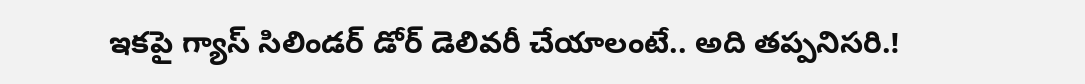ఇకపై గ్యాస్ సిలిండర్ డోర్ డెలివరీ చేయాలంటే.. అది తప్పనిసరి.!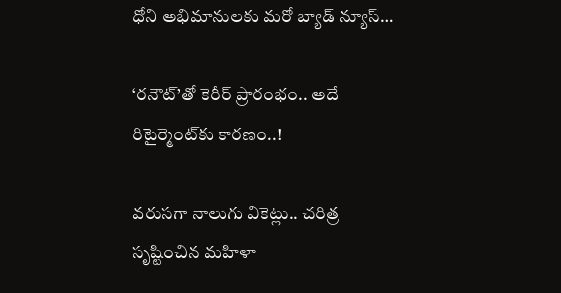ధోని అభిమానులకు మరో బ్యాడ్ న్యూస్…

‘రనౌట్’తో కెరీర్ ప్రారంభం.. అదే రిటైర్మెంట్‌కు కారణం..!

వరుసగా నాలుగు వికెట్లు.. చరిత్ర సృష్టించిన మహిళా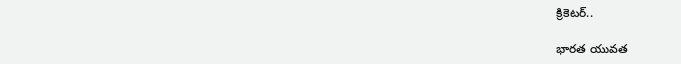క్రికెటర్..

భారత యువత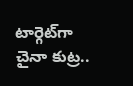టార్గెట్‌గా చైనా కుట్ర..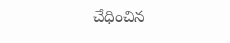చేధించిన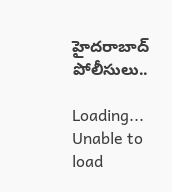హైదరాబాద్ పోలీసులు..

Loading...
Unable to load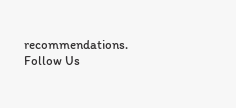recommendations.
Follow Us